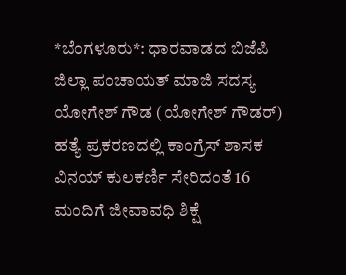*ಬೆಂಗಳೂರು*: ಧಾರವಾಡದ ಬಿಜೆಪಿ ಜಿಲ್ಲಾ ಪಂಚಾಯತ್ ಮಾಜಿ ಸದಸ್ಯ ಯೋಗೇಶ್ ಗೌಡ (ಯೋಗೇಶ್ ಗೌಡರ್) ಹತ್ಯೆ ಪ್ರಕರಣದಲ್ಲಿ ಕಾಂಗ್ರೆಸ್ ಶಾಸಕ ವಿನಯ್ ಕುಲಕರ್ಣಿ ಸೇರಿದಂತೆ 16 ಮಂದಿಗೆ ಜೀವಾವಧಿ ಶಿಕ್ಷೆ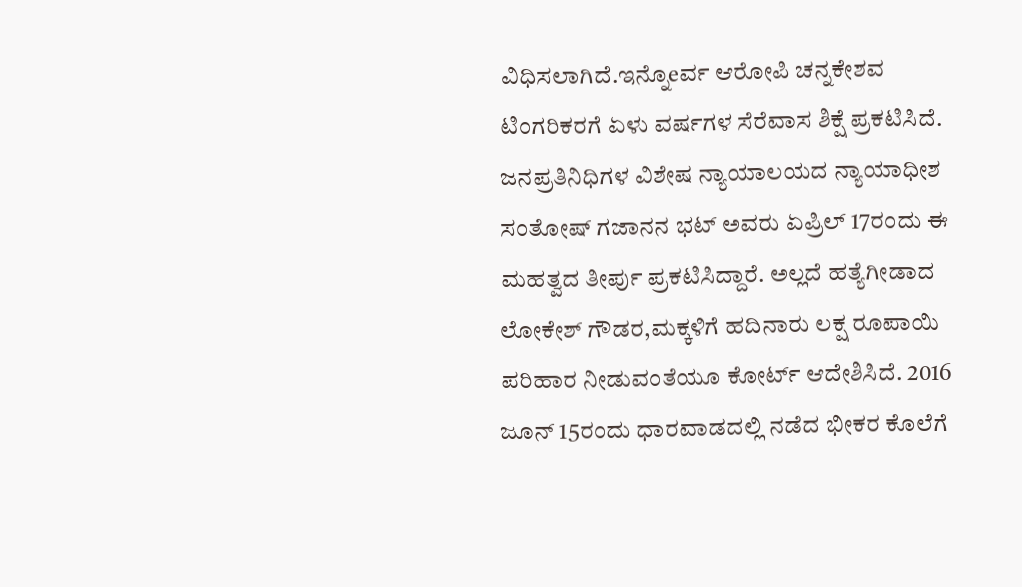ವಿಧಿಸಲಾಗಿದೆ.ಇನ್ನೊeರ್ವ ಆರೋಪಿ ಚನ್ನಕೇಶವ ಟಿಂಗರಿಕರಗೆ ಏಳು ವರ್ಷಗಳ ಸೆರೆವಾಸ ಶಿಕ್ಷೆ ಪ್ರಕಟಿಸಿದೆ.
ಜನಪ್ರತಿನಿಧಿಗಳ ವಿಶೇಷ ನ್ಯಾಯಾಲಯದ ನ್ಯಾಯಾಧೀಶ ಸಂತೋಷ್ ಗಜಾನನ ಭಟ್ ಅವರು ಏಪ್ರಿಲ್ 17ರಂದು ಈ ಮಹತ್ವದ ತೀರ್ಪು ಪ್ರಕಟಿಸಿದ್ದಾರೆ. ಅಲ್ಲದೆ ಹತ್ಯೆಗೀಡಾದ ಲೋಕೇಶ್ ಗೌಡರ,ಮಕ್ಕಳಿಗೆ ಹದಿನಾರು ಲಕ್ಷ ರೂಪಾಯಿ ಪರಿಹಾರ ನೀಡುವಂತೆಯೂ ಕೋರ್ಟ್ ಆದೇಶಿಸಿದೆ. 2016 ಜೂನ್ 15ರಂದು ಧಾರವಾಡದಲ್ಲಿ ನಡೆದ ಭೀಕರ ಕೊಲೆಗೆ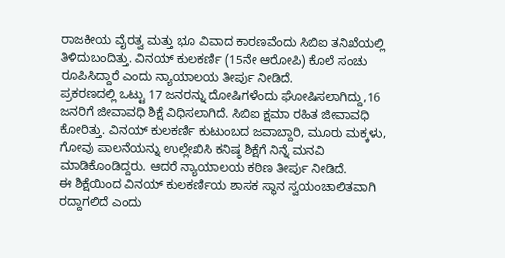ರಾಜಕೀಯ ವೈರತ್ವ ಮತ್ತು ಭೂ ವಿವಾದ ಕಾರಣವೆಂದು ಸಿಬಿಐ ತನಿಖೆಯಲ್ಲಿ ತಿಳಿದುಬಂದಿತ್ತು. ವಿನಯ್ ಕುಲಕರ್ಣಿ (15ನೇ ಆರೋಪಿ) ಕೊಲೆ ಸಂಚು ರೂಪಿಸಿದ್ದಾರೆ ಎಂದು ನ್ಯಾಯಾಲಯ ತೀರ್ಪು ನೀಡಿದೆ.
ಪ್ರಕರಣದಲ್ಲಿ ಒಟ್ಟು 17 ಜನರನ್ನು ದೋಷಿಗಳೆಂದು ಘೋಷಿಸಲಾಗಿದ್ದು,16 ಜನರಿಗೆ ಜೀವಾವಧಿ ಶಿಕ್ಷೆ ವಿಧಿಸಲಾಗಿದೆ. ಸಿಬಿಐ ಕ್ಷಮಾ ರಹಿತ ಜೀವಾವಧಿ ಕೋರಿತ್ತು. ವಿನಯ್ ಕುಲಕರ್ಣಿ ಕುಟುಂಬದ ಜವಾಬ್ದಾರಿ, ಮೂರು ಮಕ್ಕಳು, ಗೋವು ಪಾಲನೆಯನ್ನು ಉಲ್ಲೇಖಿಸಿ ಕನಿಷ್ಠ ಶಿಕ್ಷೆಗೆ ನಿನ್ನೆ ಮನವಿ ಮಾಡಿಕೊಂಡಿದ್ದರು. ಆದರೆ ನ್ಯಾಯಾಲಯ ಕಠಿಣ ತೀರ್ಪು ನೀಡಿದೆ.
ಈ ಶಿಕ್ಷೆಯಿಂದ ವಿನಯ್ ಕುಲಕರ್ಣಿಯ ಶಾಸಕ ಸ್ಥಾನ ಸ್ವಯಂಚಾಲಿತವಾಗಿ ರದ್ದಾಗಲಿದೆ ಎಂದು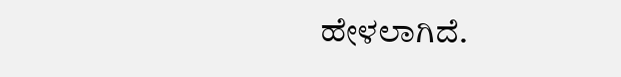ಹೇಳಲಾಗಿದೆ.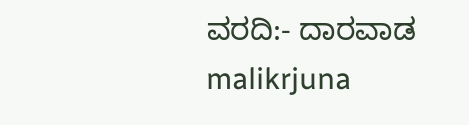ವರದಿ:- ದಾರವಾಡ malikrjuna